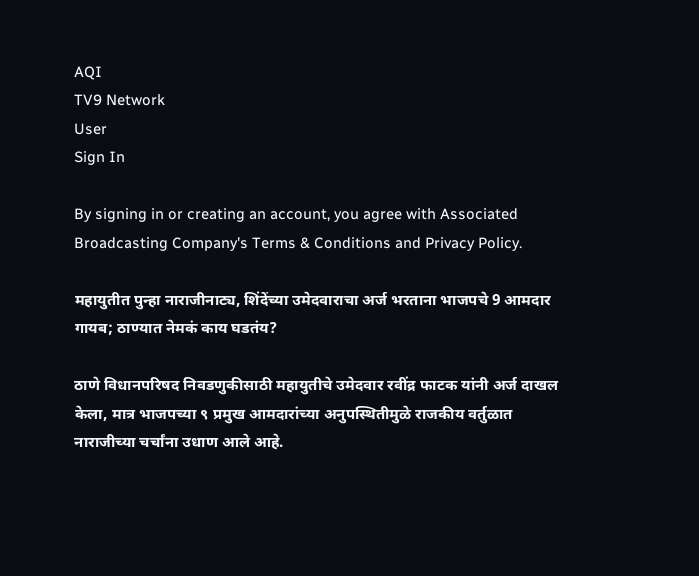AQI
TV9 Network
User
Sign In

By signing in or creating an account, you agree with Associated Broadcasting Company's Terms & Conditions and Privacy Policy.

महायुतीत पुन्हा नाराजीनाट्य, शिंदेंच्या उमेदवाराचा अर्ज भरताना भाजपचे 9 आमदार गायब; ठाण्यात नेमकं काय घडतंय?

ठाणे विधानपरिषद निवडणुकीसाठी महायुतीचे उमेदवार रवींद्र फाटक यांनी अर्ज दाखल केला, मात्र भाजपच्या ९ प्रमुख आमदारांच्या अनुपस्थितीमुळे राजकीय वर्तुळात नाराजीच्या चर्चांना उधाण आले आहे.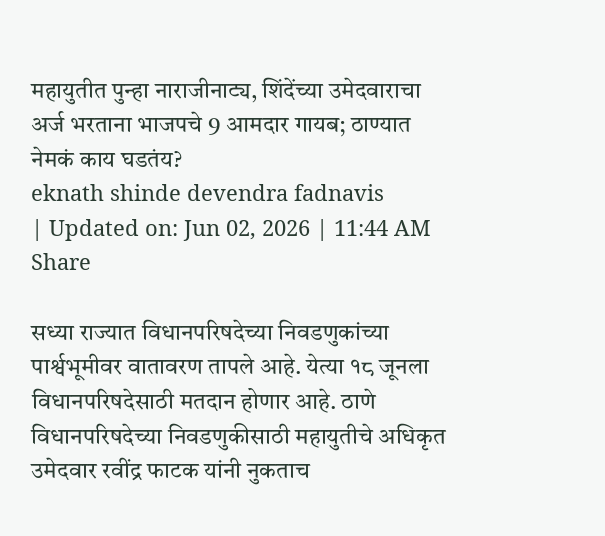महायुतीत पुन्हा नाराजीनाट्य, शिंदेंच्या उमेदवाराचा अर्ज भरताना भाजपचे 9 आमदार गायब; ठाण्यात नेमकं काय घडतंय?
eknath shinde devendra fadnavis
| Updated on: Jun 02, 2026 | 11:44 AM
Share

सध्या राज्यात विधानपरिषदेच्या निवडणुकांच्या पार्श्वभूमीवर वातावरण तापले आहे. येत्या १८ जूनला विधानपरिषदेसाठी मतदान होणार आहे. ठाणे विधानपरिषदेच्या निवडणुकीसाठी महायुतीचे अधिकृत उमेदवार रवींद्र फाटक यांनी नुकताच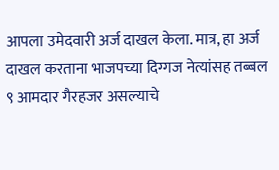आपला उमेदवारी अर्ज दाखल केला. मात्र, हा अर्ज दाखल करताना भाजपच्या दिग्गज नेत्यांसह तब्बल ९ आमदार गैरहजर असल्याचे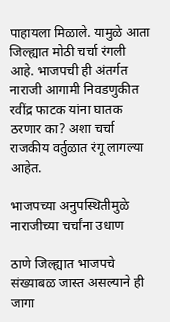पाहायला मिळाले. यामुळे आता जिल्ह्यात मोठी चर्चा रंगली आहे. भाजपची ही अंतर्गत नाराजी आगामी निवडणुकीत रवींद्र फाटक यांना घातक ठरणार का? अशा चर्चा राजकीय वर्तुळात रंगू लागल्या आहेत.

भाजपच्या अनुपस्थितीमुळे नाराजीच्या चर्चांना उधाण

ठाणे जिल्ह्यात भाजपचे संख्याबळ जास्त असल्याने ही जागा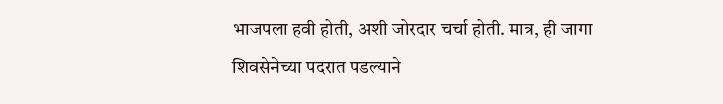भाजपला हवी होती, अशी जोरदार चर्चा होती. मात्र, ही जागा शिवसेनेच्या पदरात पडल्याने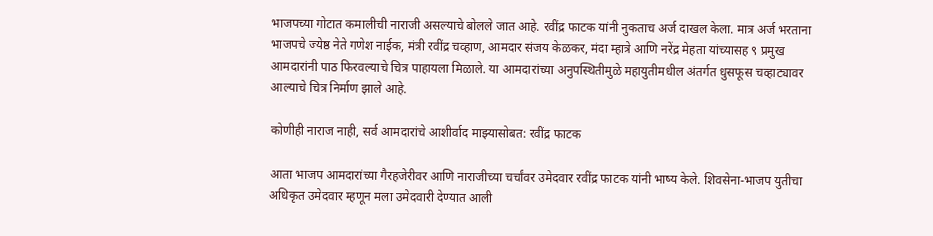भाजपच्या गोटात कमालीची नाराजी असल्याचे बोलले जात आहे. रवींद्र फाटक यांनी नुकताच अर्ज दाखल केला. मात्र अर्ज भरताना भाजपचे ज्येष्ठ नेते गणेश नाईक, मंत्री रवींद्र चव्हाण, आमदार संजय केळकर, मंदा म्हात्रे आणि नरेंद्र मेहता यांच्यासह ९ प्रमुख आमदारांनी पाठ फिरवल्याचे चित्र पाहायला मिळाले. या आमदारांच्या अनुपस्थितीमुळे महायुतीमधील अंतर्गत धुसफूस चव्हाट्यावर आल्याचे चित्र निर्माण झाले आहे.

कोणीही नाराज नाही, सर्व आमदारांचे आशीर्वाद माझ्यासोबत: रवींद्र फाटक

आता भाजप आमदारांच्या गैरहजेरीवर आणि नाराजीच्या चर्चांवर उमेदवार रवींद्र फाटक यांनी भाष्य केले. शिवसेना-भाजप युतीचा अधिकृत उमेदवार म्हणून मला उमेदवारी देण्यात आली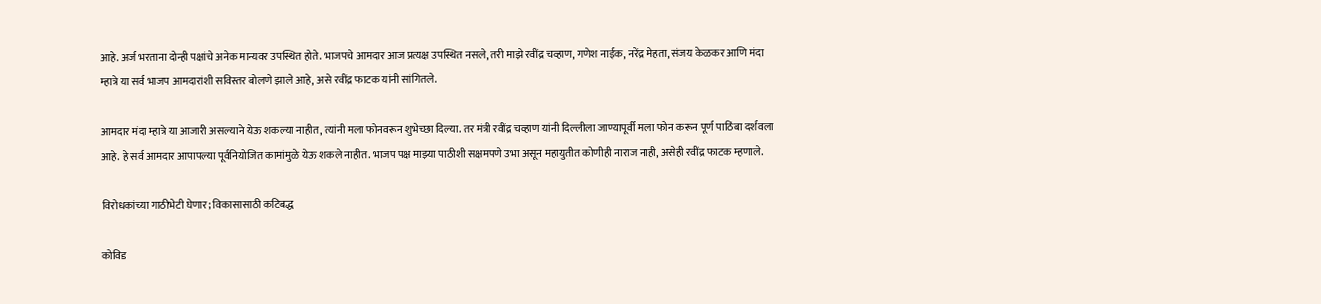आहे. अर्ज भरताना दोन्ही पक्षांचे अनेक मान्यवर उपस्थित होते. भाजपचे आमदार आज प्रत्यक्ष उपस्थित नसले, तरी माझे रवींद्र चव्हाण, गणेश नाईक, नरेंद्र मेहता, संजय केळकर आणि मंदा म्हात्रे या सर्व भाजप आमदारांशी सविस्तर बोलणे झाले आहे, असे रवींद्र फाटक यांनी सांगितले.

आमदार मंदा म्हात्रे या आजारी असल्याने येऊ शकल्या नाहीत, त्यांनी मला फोनवरून शुभेच्छा दिल्या. तर मंत्री रवींद्र चव्हाण यांनी दिल्लीला जाण्यापूर्वी मला फोन करून पूर्ण पाठिंबा दर्शवला आहे. हे सर्व आमदार आपापल्या पूर्वनियोजित कामांमुळे येऊ शकले नाहीत. भाजप पक्ष माझ्या पाठीशी सक्षमपणे उभा असून महायुतीत कोणीही नाराज नाही, असेही रवींद्र फाटक म्हणाले.

विरोधकांच्या गाठीभेटी घेणार; विकासासाठी कटिबद्ध

कोविड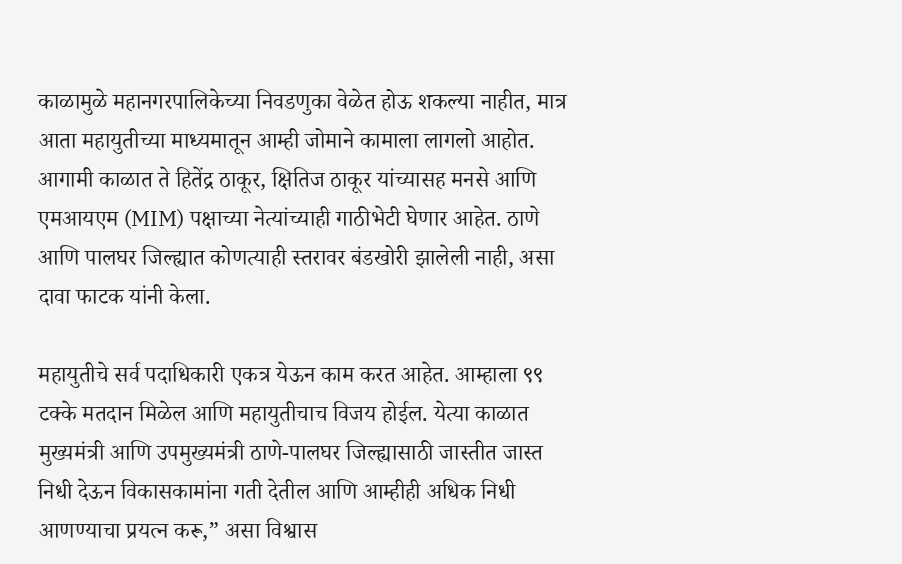काळामुळे महानगरपालिकेच्या निवडणुका वेळेत होऊ शकल्या नाहीत, मात्र आता महायुतीच्या माध्यमातून आम्ही जोमाने कामाला लागलो आहोत. आगामी काळात ते हितेंद्र ठाकूर, क्षितिज ठाकूर यांच्यासह मनसे आणि एमआयएम (MIM) पक्षाच्या नेत्यांच्याही गाठीभेटी घेणार आहेत. ठाणे आणि पालघर जिल्ह्यात कोणत्याही स्तरावर बंडखोरी झालेली नाही, असा दावा फाटक यांनी केला.

महायुतीचे सर्व पदाधिकारी एकत्र येऊन काम करत आहेत. आम्हाला ९९ टक्के मतदान मिळेल आणि महायुतीचाच विजय होईल. येत्या काळात मुख्यमंत्री आणि उपमुख्यमंत्री ठाणे-पालघर जिल्ह्यासाठी जास्तीत जास्त निधी देऊन विकासकामांना गती देतील आणि आम्हीही अधिक निधी आणण्याचा प्रयत्न करू,” असा विश्वास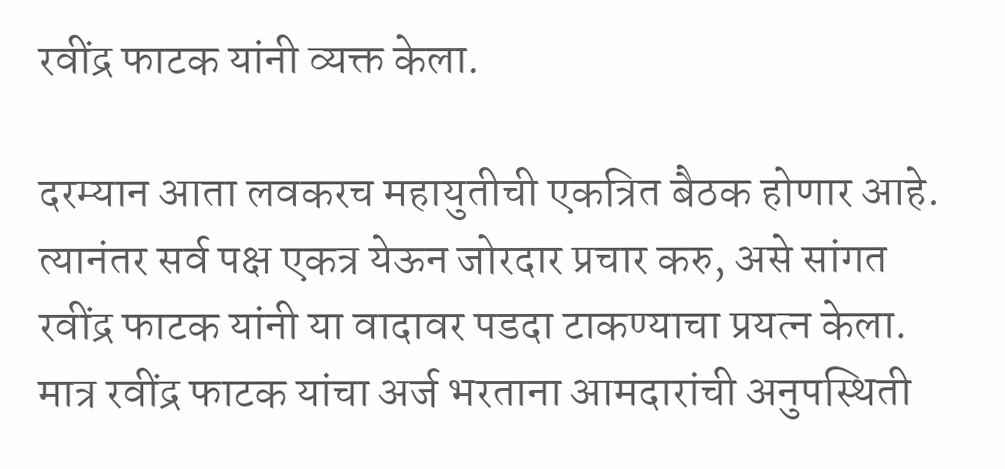रवींद्र फाटक यांनी व्यक्त केला.

दरम्यान आता लवकरच महायुतीची एकत्रित बैठक होणार आहे. त्यानंतर सर्व पक्ष एकत्र येऊन जोरदार प्रचार करु, असे सांगत रवींद्र फाटक यांनी या वादावर पडदा टाकण्याचा प्रयत्न केला. मात्र रवींद्र फाटक यांचा अर्ज भरताना आमदारांची अनुपस्थिती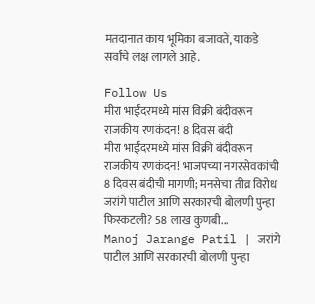मतदानात काय भूमिका बजावते, याकडे सर्वांचे लक्ष लागले आहे.

Follow Us
मीरा भाईंदरमध्ये मांस विक्री बंदीवरून राजकीय रणकंदन! 8 दिवस बंदी
मीरा भाईंदरमध्ये मांस विक्री बंदीवरून राजकीय रणकंदन! भाजपच्या नगरसेवकांची 8 दिवस बंदीची मागणी; मनसेचा तीव्र विरोध
जरांगे पाटील आणि सरकारची बोलणी पुन्हा फिस्कटली? 58 लाख कुणबी...
Manoj Jarange Patil | जरांगे पाटील आणि सरकारची बोलणी पुन्हा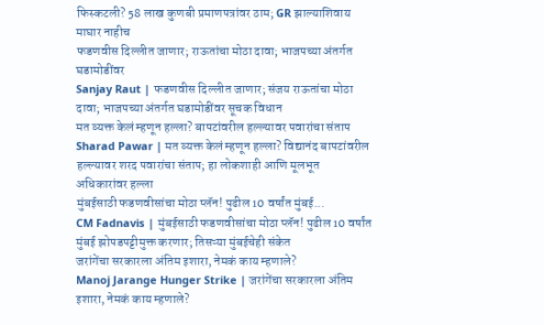फिस्कटली? 58 लाख कुणबी प्रमाणपत्रांवर ठाम; GR झाल्याशिवाय माघार नाहीच
फडणवीस दिल्लीत जाणार; राऊतांचा मोठा दावा; भाजपच्या अंतर्गत घडामोडींवर
Sanjay Raut | फडणवीस दिल्लीत जाणार; संजय राऊतांचा मोठा दावा; भाजपच्या अंतर्गत घडामोडींवर सूचक विधान
मत व्यक्त केलं म्हणून हल्ला? बापटांवरील हल्ल्यावर पवारांचा संताप
Sharad Pawar | मत व्यक्त केलं म्हणून हल्ला? विद्यानंद बापटांवरील हल्ल्यावर शरद पवारांचा संताप; हा लोकशाही आणि मूलभूत अधिकारांवर हल्ला
मुंबईसाठी फडणवीसांचा मोठा प्लॅन! पुढील 10 वर्षांत मुंबई...
CM Fadnavis | मुंबईसाठी फडणवीसांचा मोठा प्लॅन! पुढील 10 वर्षांत मुंबई झोपडपट्टीमुक्त करणार; तिसऱ्या मुंबईचेही संकेत
जरांगेंचा सरकारला अंतिम इशारा, नेमकं काय म्हणाले?
Manoj Jarange Hunger Strike | जरांगेंचा सरकारला अंतिम इशारा, नेमकं काय म्हणाले?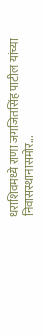धराशिवमध्ये राणा जगजितसिंह पाटील यांच्या निवासस्थानासमोर...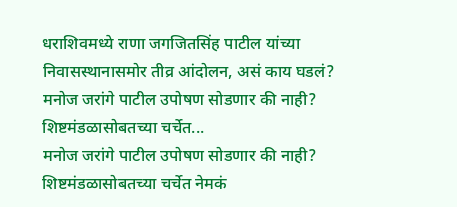धराशिवमध्ये राणा जगजितसिंह पाटील यांच्या निवासस्थानासमोर तीव्र आंदोलन, असं काय घडलं?
मनोज जरांगे पाटील उपोषण सोडणार की नाही? शिष्टमंडळासोबतच्या चर्चेत...
मनोज जरांगे पाटील उपोषण सोडणार की नाही? शिष्टमंडळासोबतच्या चर्चेत नेमकं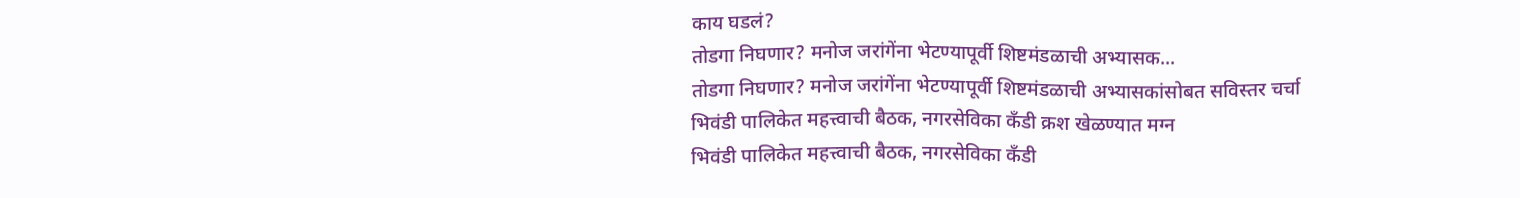काय घडलं?
तोडगा निघणार? मनोज जरांगेंना भेटण्यापूर्वी शिष्टमंडळाची अभ्यासक...
तोडगा निघणार? मनोज जरांगेंना भेटण्यापूर्वी शिष्टमंडळाची अभ्यासकांसोबत सविस्तर चर्चा
भिवंडी पालिकेत महत्त्वाची बैठक, नगरसेविका कँडी क्रश खेळण्यात मग्न
भिवंडी पालिकेत महत्त्वाची बैठक, नगरसेविका कँडी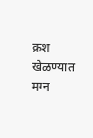क्रश खेळण्यात मग्न